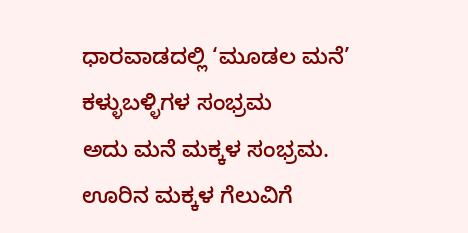ಧಾರವಾಡದಲ್ಲಿ ‘ಮೂಡಲ ಮನೆ’ ಕಳ್ಳುಬಳ್ಳಿಗಳ ಸಂಭ್ರಮ
ಅದು ಮನೆ ಮಕ್ಕಳ ಸಂಭ್ರಮ. ಊರಿನ ಮಕ್ಕಳ ಗೆಲುವಿಗೆ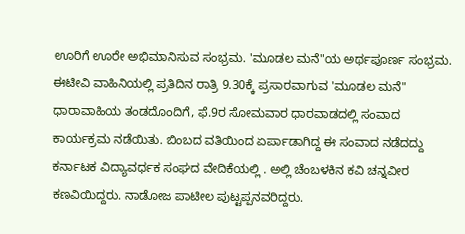ಊರಿಗೆ ಊರೇ ಅಭಿಮಾನಿಸುವ ಸಂಭ್ರಮ. 'ಮೂಡಲ ಮನೆ"ಯ ಅರ್ಥಪೂರ್ಣ ಸಂಭ್ರಮ.
ಈಟೀವಿ ವಾಹಿನಿಯಲ್ಲಿ ಪ್ರತಿದಿನ ರಾತ್ರಿ 9.30ಕ್ಕೆ ಪ್ರಸಾರವಾಗುವ 'ಮೂಡಲ ಮನೆ" ಧಾರಾವಾಹಿಯ ತಂಡದೊಂದಿಗೆ, ಫೆ.9ರ ಸೋಮವಾರ ಧಾರವಾಡದಲ್ಲಿ ಸಂವಾದ ಕಾರ್ಯಕ್ರಮ ನಡೆಯಿತು. ಬಿಂಬದ ವತಿಯಿಂದ ಏರ್ಪಾಡಾಗಿದ್ದ ಈ ಸಂವಾದ ನಡೆದದ್ದು ಕರ್ನಾಟಕ ವಿದ್ಯಾವರ್ಧಕ ಸಂಘದ ವೇದಿಕೆಯಲ್ಲಿ . ಅಲ್ಲಿ ಚೆಂಬಳಕಿನ ಕವಿ ಚನ್ನವೀರ ಕಣವಿಯಿದ್ದರು. ನಾಡೋಜ ಪಾಟೀಲ ಪುಟ್ಟಪ್ಪನವರಿದ್ದರು.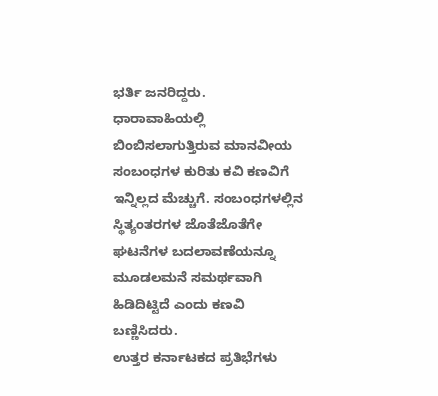ಭರ್ತಿ ಜನರಿದ್ದರು.
ಧಾರಾವಾಹಿಯಲ್ಲಿ ಬಿಂಬಿಸಲಾಗುತ್ತಿರುವ ಮಾನವೀಯ ಸಂಬಂಧಗಳ ಕುರಿತು ಕವಿ ಕಣವಿಗೆ ಇನ್ನಿಲ್ಲದ ಮೆಚ್ಚುಗೆ. ಸಂಬಂಧಗಳಲ್ಲಿನ ಸ್ಥಿತ್ಯಂತರಗಳ ಜೊತೆಜೊತೆಗೇ ಘಟನೆಗಳ ಬದಲಾವಣೆಯನ್ನೂ ಮೂಡಲಮನೆ ಸಮರ್ಥವಾಗಿ ಹಿಡಿದಿಟ್ಟಿದೆ ಎಂದು ಕಣವಿ ಬಣ್ಣಿಸಿದರು.
ಉತ್ತರ ಕರ್ನಾಟಕದ ಪ್ರತಿಭೆಗಳು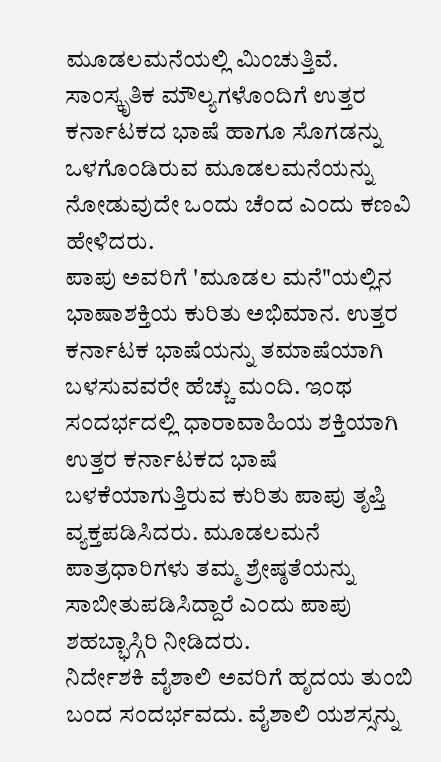ಮೂಡಲಮನೆಯಲ್ಲಿ ಮಿಂಚುತ್ತಿವೆ. ಸಾಂಸ್ಕೃತಿಕ ಮೌಲ್ಯಗಳೊಂದಿಗೆ ಉತ್ತರ ಕರ್ನಾಟಕದ ಭಾಷೆ ಹಾಗೂ ಸೊಗಡನ್ನು ಒಳಗೊಂಡಿರುವ ಮೂಡಲಮನೆಯನ್ನು ನೋಡುವುದೇ ಒಂದು ಚೆಂದ ಎಂದು ಕಣವಿ ಹೇಳಿದರು.
ಪಾಪು ಅವರಿಗೆ 'ಮೂಡಲ ಮನೆ"ಯಲ್ಲಿನ ಭಾಷಾಶಕ್ತಿಯ ಕುರಿತು ಅಭಿಮಾನ. ಉತ್ತರ ಕರ್ನಾಟಕ ಭಾಷೆಯನ್ನು ತಮಾಷೆಯಾಗಿ ಬಳಸುವವರೇ ಹೆಚ್ಚು ಮಂದಿ. ಇಂಥ ಸಂದರ್ಭದಲ್ಲಿ ಧಾರಾವಾಹಿಯ ಶಕ್ತಿಯಾಗಿ ಉತ್ತರ ಕರ್ನಾಟಕದ ಭಾಷೆ ಬಳಕೆಯಾಗುತ್ತಿರುವ ಕುರಿತು ಪಾಪು ತೃಪ್ತಿ ವ್ಯಕ್ತಪಡಿಸಿದರು. ಮೂಡಲಮನೆ ಪಾತ್ರಧಾರಿಗಳು ತಮ್ಮ ಶ್ರೇಷ್ಠತೆಯನ್ನು ಸಾಬೀತುಪಡಿಸಿದ್ದಾರೆ ಎಂದು ಪಾಪು ಶಹಬ್ಭಾಸ್ಗಿರಿ ನೀಡಿದರು.
ನಿರ್ದೇಶಕಿ ವೈಶಾಲಿ ಅವರಿಗೆ ಹೃದಯ ತುಂಬಿ ಬಂದ ಸಂದರ್ಭವದು. ವೈಶಾಲಿ ಯಶಸ್ಸನ್ನು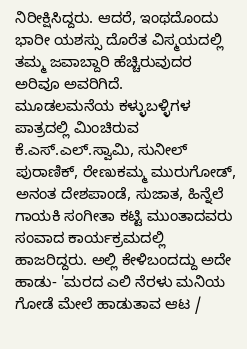ನಿರೀಕ್ಷಿಸಿದ್ದರು. ಆದರೆ, ಇಂಥದೊಂದು ಭಾರೀ ಯಶಸ್ಸು ದೊರೆತ ವಿಸ್ಮಯದಲ್ಲಿ ತಮ್ಮ ಜವಾಬ್ದಾರಿ ಹೆಚ್ಚಿರುವುದರ ಅರಿವೂ ಅವರಿಗಿದೆ.
ಮೂಡಲಮನೆಯ ಕಳ್ಳುಬಳ್ಳಿಗಳ ಪಾತ್ರದಲ್ಲಿ ಮಿಂಚಿರುವ ಕೆ.ಎಸ್.ಎಲ್.ಸ್ವಾಮಿ, ಸುನೀಲ್ ಪುರಾಣಿಕ್, ರೇಣುಕಮ್ಮ ಮುರುಗೋಡ್, ಅನಂತ ದೇಶಪಾಂಡೆ, ಸುಜಾತ, ಹಿನ್ನೆಲೆ ಗಾಯಕಿ ಸಂಗೀತಾ ಕಟ್ಟಿ ಮುಂತಾದವರು ಸಂವಾದ ಕಾರ್ಯಕ್ರಮದಲ್ಲಿ ಹಾಜರಿದ್ದರು. ಅಲ್ಲಿ ಕೇಳಿಬಂದದ್ದು ಅದೇ ಹಾಡು- 'ಮರದ ಎಲಿ ನೆರಳು ಮನಿಯ ಗೋಡೆ ಮೇಲೆ ಹಾಡುತಾವ ಆಟ /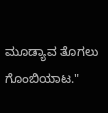ಮೂಡ್ಯಾವ ತೊಗಲು ಗೊಂಬಿಯಾಟ."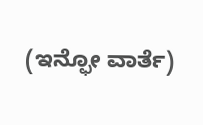(ಇನ್ಫೋ ವಾರ್ತೆ)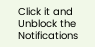Click it and Unblock the Notifications